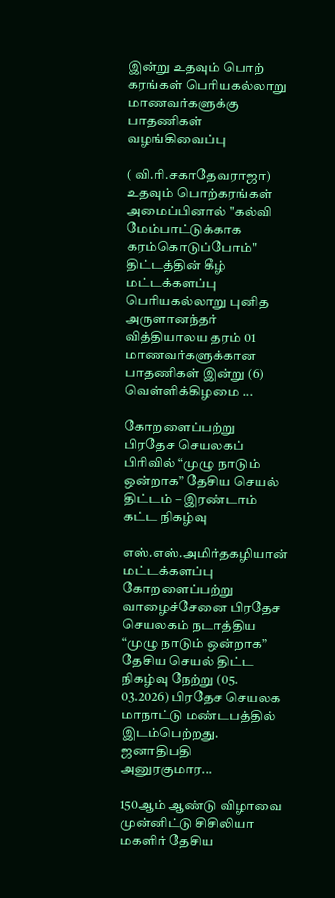இன்று உதவும் பொற் கரங்கள் பெரியகல்லாறு மாணவர்களுக்கு பாதணிகள் வழங்கிவைப்பு

( வி.ரி.சகாதேவராஜா) உதவும் பொற்கரங்கள் அமைப்பினால் "கல்வி மேம்பாட்டுக்காக கரம்கொடுப்போம்" திட்டத்தின் கீழ் மட்டக்களப்பு பெரியகல்லாறு புனித அருளானந்தர் வித்தியாலய தரம் 01 மாணவர்களுக்கான பாதணிகள் இன்று (6) வெள்ளிக்கிழமை ...

கோறளைப்பற்று பிரதேச செயலகப் பிரிவில் “முழு நாடும் ஒன்றாக” தேசிய செயல் திட்டம் – இரண்டாம் கட்ட நிகழ்வு

எஸ்.எஸ்.அமிர்தகழியான் மட்டக்களப்பு கோறளைப்பற்று வாழைச்சேனை பிரதேச செயலகம் நடாத்திய “முழு நாடும் ஒன்றாக” தேசிய செயல் திட்ட நிகழ்வு நேற்று (05. 03.2026) பிரதேச செயலக மாநாட்டு மண்டபத்தில் இடம்பெற்றது. ஜனாதிபதி அனுரகுமார...

150ஆம் ஆண்டு விழாவை முன்னிட்டு சிசிலியா மகளிர் தேசிய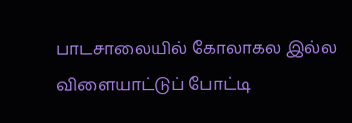பாடசாலையில் கோலாகல இல்ல விளையாட்டுப் போட்டி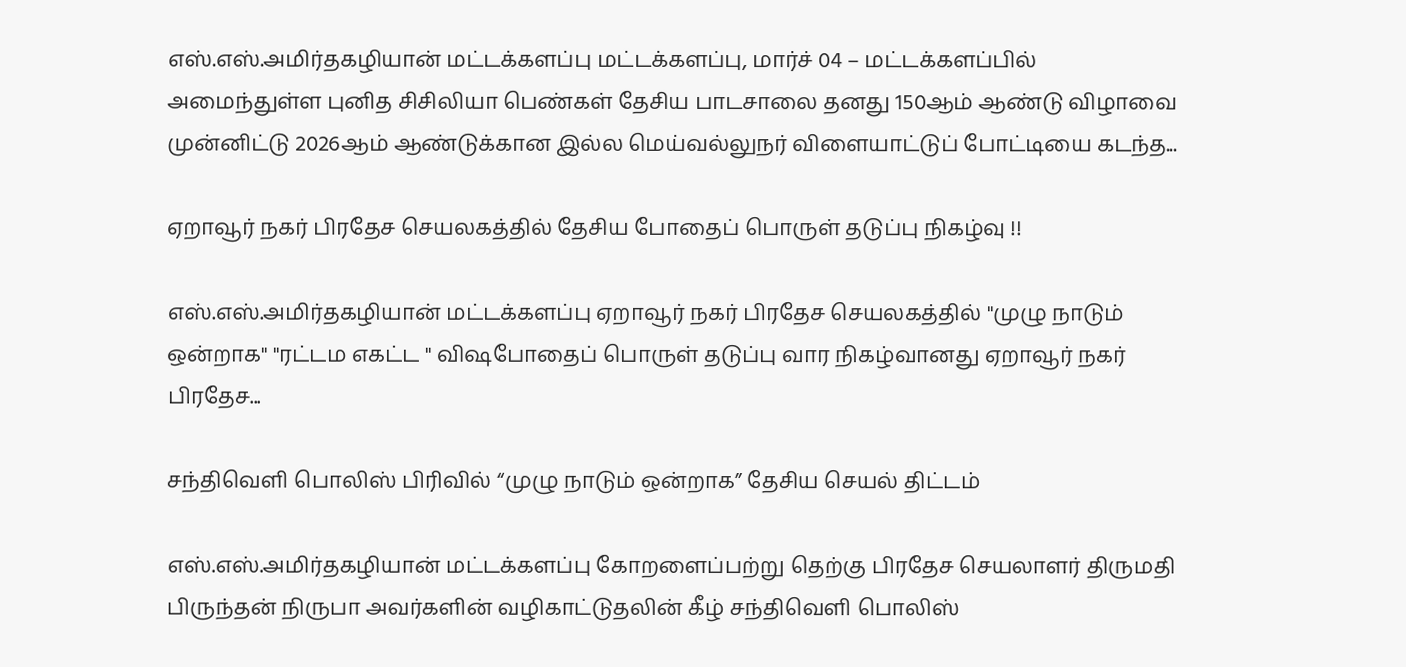எஸ்.எஸ்.அமிர்தகழியான் மட்டக்களப்பு மட்டக்களப்பு, மார்ச் 04 – மட்டக்களப்பில் அமைந்துள்ள புனித சிசிலியா பெண்கள் தேசிய பாடசாலை தனது 150ஆம் ஆண்டு விழாவை முன்னிட்டு 2026ஆம் ஆண்டுக்கான இல்ல மெய்வல்லுநர் விளையாட்டுப் போட்டியை கடந்த...

ஏறாவூர் நகர் பிரதேச செயலகத்தில் தேசிய போதைப் பொருள் தடுப்பு நிகழ்வு !!

எஸ்.எஸ்.அமிர்தகழியான் மட்டக்களப்பு ஏறாவூர் நகர் பிரதேச செயலகத்தில் "முழு நாடும் ஒன்றாக" "ரட்டம எகட்ட " விஷபோதைப் பொருள் தடுப்பு வார நிகழ்வானது ஏறாவூர் நகர் பிரதேச...

சந்திவெளி பொலிஸ் பிரிவில் “முழு நாடும் ஒன்றாக” தேசிய செயல் திட்டம்

எஸ்.எஸ்.அமிர்தகழியான் மட்டக்களப்பு கோறளைப்பற்று தெற்கு பிரதேச செயலாளர் திருமதி பிருந்தன் நிருபா அவர்களின் வழிகாட்டுதலின் கீழ் சந்திவெளி பொலிஸ்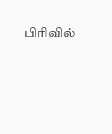பிரிவில்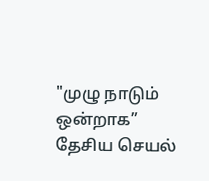"முழு நாடும் ஒன்றாக” தேசிய செயல்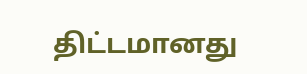திட்டமானது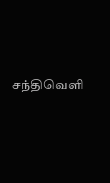சந்திவெளி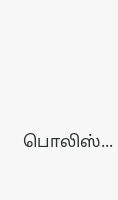பொலிஸ்...